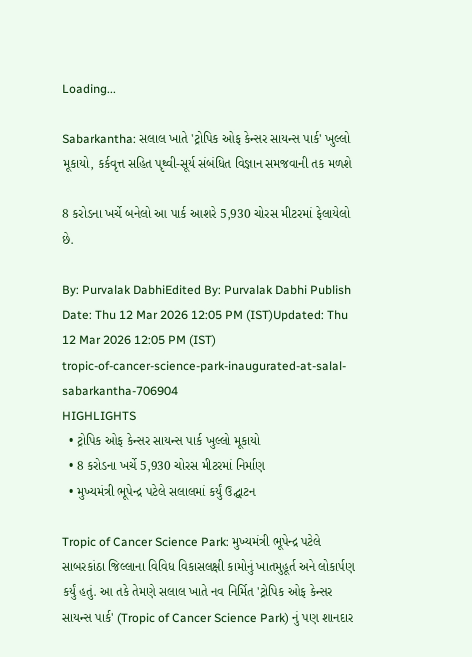Loading...

Sabarkantha: સલાલ ખાતે 'ટ્રોપિક ઓફ કેન્સર સાયન્સ પાર્ક' ખુલ્લો મૂકાયો, કર્કવૃત્ત સહિત પૃથ્વી-સૂર્ય સંબંધિત વિજ્ઞાન સમજવાની તક મળશે

8 કરોડના ખર્ચે બનેલો આ પાર્ક આશરે 5,930 ચોરસ મીટરમાં ફેલાયેલો છે.

By: Purvalak DabhiEdited By: Purvalak Dabhi Publish Date: Thu 12 Mar 2026 12:05 PM (IST)Updated: Thu 12 Mar 2026 12:05 PM (IST)
tropic-of-cancer-science-park-inaugurated-at-salal-sabarkantha-706904
HIGHLIGHTS
  • ટ્રોપિક ઓફ કેન્સર સાયન્સ પાર્ક ખુલ્લો મૂકાયો
  • 8 કરોડના ખર્ચે 5,930 ચોરસ મીટરમાં નિર્માણ
  • મુખ્યમંત્રી ભૂપેન્દ્ર પટેલે સલાલમાં કર્યું ઉદ્ઘાટન

Tropic of Cancer Science Park: મુખ્યમંત્રી ભૂપેન્દ્ર પટેલે સાબરકાંઠા જિલ્લાના વિવિધ વિકાસલક્ષી કામોનું ખાતમુહૂર્ત અને લોકાર્પણ કર્યું હતું. આ તકે તેમણે સલાલ ખાતે નવ નિર્મિત 'ટ્રોપિક ઓફ કેન્સર સાયન્સ પાર્ક' (Tropic of Cancer Science Park) નું પણ શાનદાર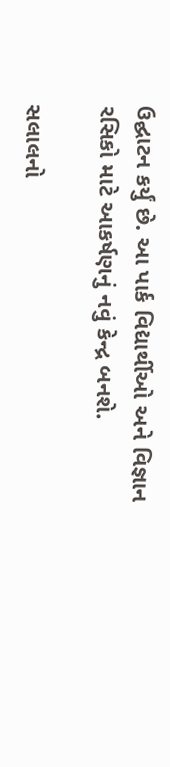ઉદ્ઘાટન કર્યું છે. આ પાર્ક વિદ્યાર્થીઓ અને વિજ્ઞાન રસિકો માટે આકર્ષણનું નવું કેન્દ્ર બનશે.

સલાલનો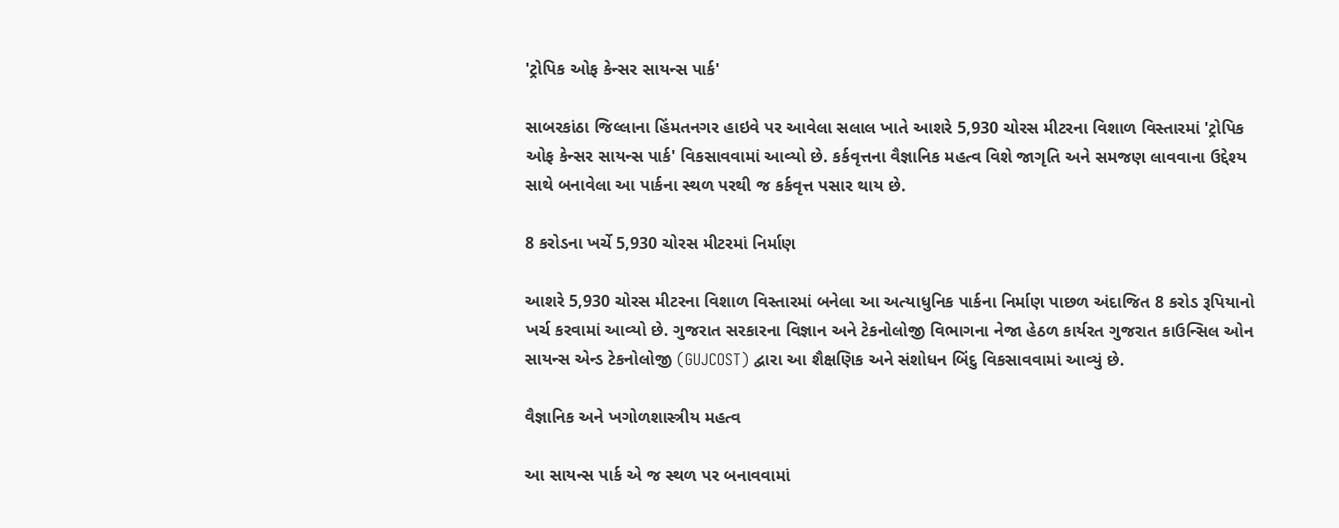'ટ્રોપિક ઓફ કેન્સર સાયન્સ પાર્ક'

સાબરકાંઠા જિલ્લાના હિંમતનગર હાઇવે પર આવેલા સલાલ ખાતે આશરે 5,930 ચોરસ મીટરના વિશાળ વિસ્તારમાં 'ટ્રોપિક ઓફ કેન્સર સાયન્સ પાર્ક' વિકસાવવામાં આવ્યો છે. કર્કવૃત્તના વૈજ્ઞાનિક મહત્વ વિશે જાગૃતિ અને સમજણ લાવવાના ઉદ્દેશ્ય સાથે બનાવેલા આ પાર્કના સ્થળ પરથી જ કર્કવૃત્ત પસાર થાય છે.

8 કરોડના ખર્ચે 5,930 ચોરસ મીટરમાં નિર્માણ

આશરે 5,930 ચોરસ મીટરના વિશાળ વિસ્તારમાં બનેલા આ અત્યાધુનિક પાર્કના નિર્માણ પાછળ અંદાજિત 8 કરોડ રૂપિયાનો ખર્ચ કરવામાં આવ્યો છે. ગુજરાત સરકારના વિજ્ઞાન અને ટેકનોલોજી વિભાગના નેજા હેઠળ કાર્યરત ગુજરાત કાઉન્સિલ ઓન સાયન્સ એન્ડ ટેકનોલોજી (GUJCOST) દ્વારા આ શૈક્ષણિક અને સંશોધન બિંદુ વિકસાવવામાં આવ્યું છે.

વૈજ્ઞાનિક અને ખગોળશાસ્ત્રીય મહત્વ

આ સાયન્સ પાર્ક એ જ સ્થળ પર બનાવવામાં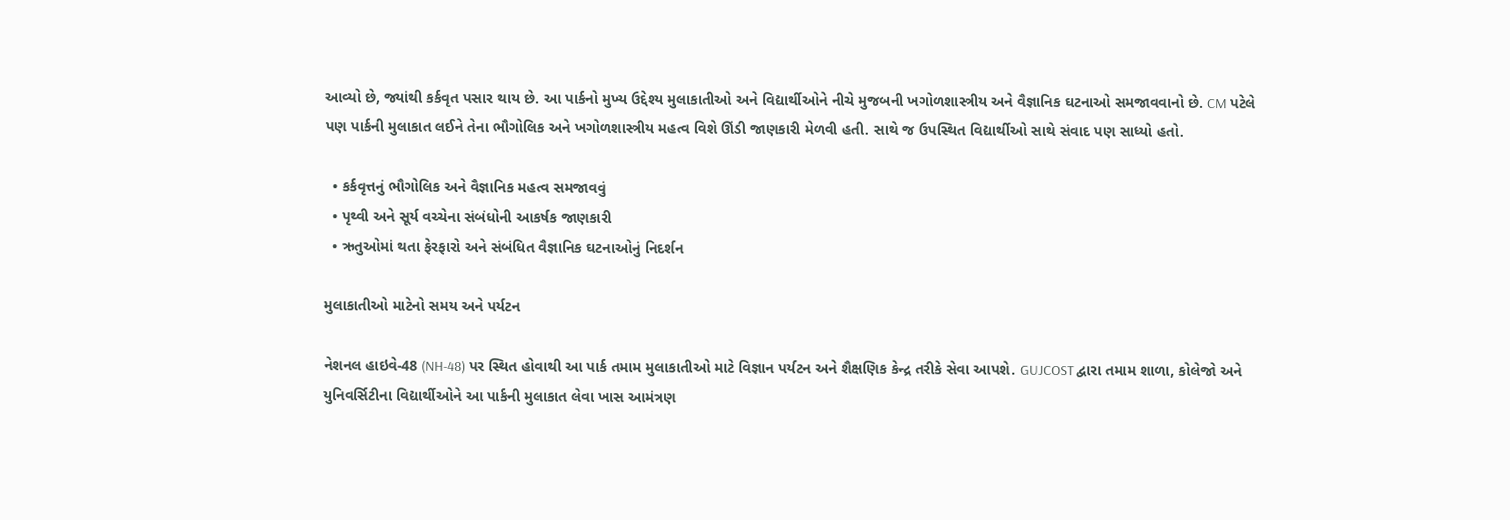આવ્યો છે, જ્યાંથી કર્કવૃત પસાર થાય છે. આ પાર્કનો મુખ્ય ઉદ્દેશ્ય મુલાકાતીઓ અને વિદ્યાર્થીઓને નીચે મુજબની ખગોળશાસ્ત્રીય અને વૈજ્ઞાનિક ઘટનાઓ સમજાવવાનો છે. CM પટેલે પણ પાર્કની મુલાકાત લઈને તેના ભૌગોલિક અને ખગોળશાસ્ત્રીય મહત્વ વિશે ઊંડી જાણકારી મેળવી હતી. સાથે જ ઉપસ્થિત વિદ્યાર્થીઓ સાથે સંવાદ પણ સાધ્યો હતો.

  • કર્કવૃત્તનું ભૌગોલિક અને વૈજ્ઞાનિક મહત્વ સમજાવવું
  • પૃથ્વી અને સૂર્ય વચ્ચેના સંબંધોની આકર્ષક જાણકારી
  • ઋતુઓમાં થતા ફેરફારો અને સંબંધિત વૈજ્ઞાનિક ઘટનાઓનું નિદર્શન

મુલાકાતીઓ માટેનો સમય અને પર્યટન

નેશનલ હાઇવે-48 (NH-48) પર સ્થિત હોવાથી આ પાર્ક તમામ મુલાકાતીઓ માટે વિજ્ઞાન પર્યટન અને શૈક્ષણિક કેન્દ્ર તરીકે સેવા આપશે. GUJCOST દ્વારા તમામ શાળા, કોલેજો અને યુનિવર્સિટીના વિદ્યાર્થીઓને આ પાર્કની મુલાકાત લેવા ખાસ આમંત્રણ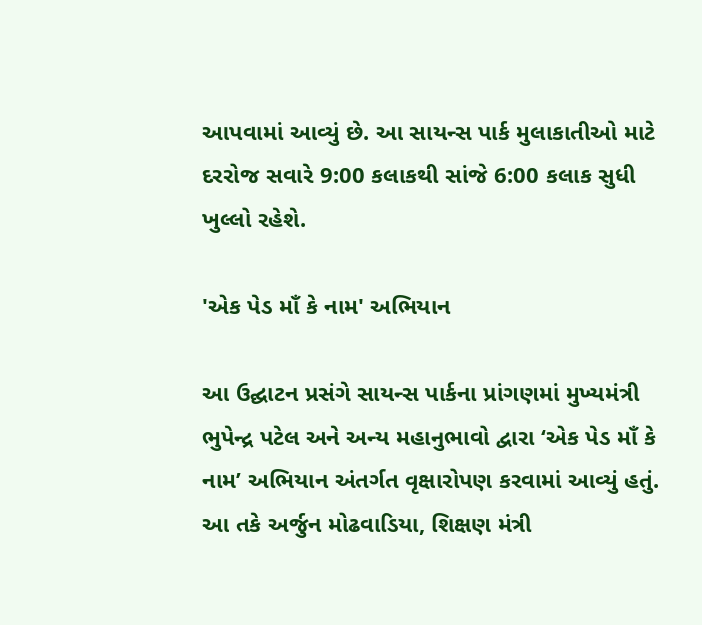આપવામાં આવ્યું છે. આ સાયન્સ પાર્ક મુલાકાતીઓ માટે દરરોજ સવારે 9:00 કલાકથી સાંજે 6:00 કલાક સુધી ખુલ્લો રહેશે.

'એક પેડ માઁ કે નામ' અભિયાન

આ ઉદ્ઘાટન પ્રસંગે સાયન્સ પાર્કના પ્રાંગણમાં મુખ્યમંત્રી ભુપેન્દ્ર પટેલ અને અન્ય મહાનુભાવો દ્વારા ‘એક પેડ માઁ કે નામ’ અભિયાન અંતર્ગત વૃક્ષારોપણ કરવામાં આવ્યું હતું. આ તકે અર્જુન મોઢવાડિયા, શિક્ષણ મંત્રી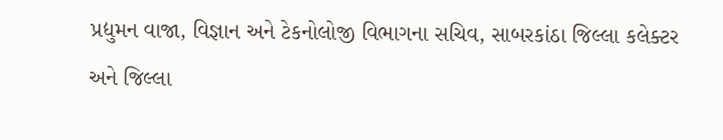પ્રદ્યુમન વાજા, વિજ્ઞાન અને ટેકનોલોજી વિભાગના સચિવ, સાબરકાંઠા જિલ્લા કલેક્ટર અને જિલ્લા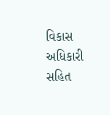વિકાસ અધિકારી સહિત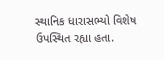સ્થાનિક ધારાસભ્યો વિશેષ ઉપસ્થિત રહ્યા હતા.